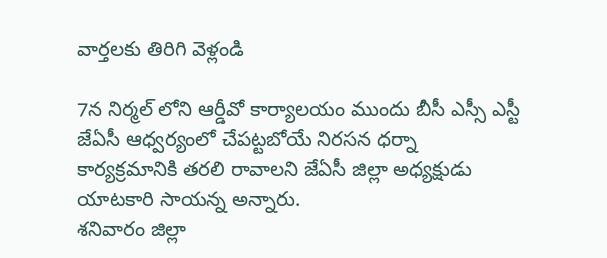వార్తలకు తిరిగి వెళ్లండి

7న నిర్మల్ లోని ఆర్డీవో కార్యాలయం ముందు బీసీ ఎస్సీ ఎస్టీ జేఏసీ ఆధ్వర్యంలో చేపట్టబోయే నిరసన ధర్నా కార్యక్రమానికి తరలి రావాలని జేఏసీ జిల్లా అధ్యక్షుడు యాటకారి సాయన్న అన్నారు.
శనివారం జిల్లా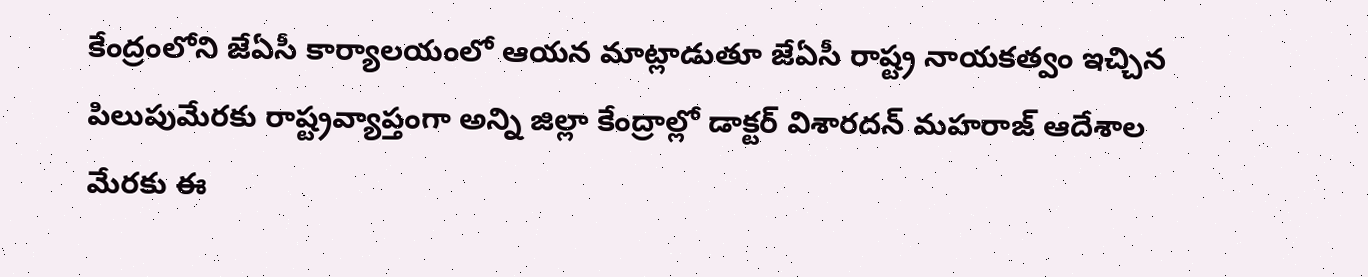కేంద్రంలోని జేఏసీ కార్యాలయంలో ఆయన మాట్లాడుతూ జేఏసీ రాష్ట్ర నాయకత్వం ఇచ్చిన పిలుపుమేరకు రాష్ట్రవ్యాప్తంగా అన్ని జిల్లా కేంద్రాల్లో డాక్టర్ విశారదన్ మహరాజ్ ఆదేశాల మేరకు ఈ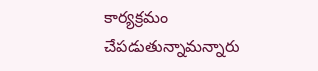కార్యక్రమం చేపడుతున్నామన్నారు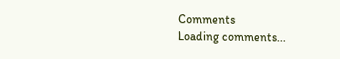Comments
Loading comments...